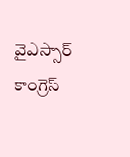వైఎస్సార్ కాంగ్రెస్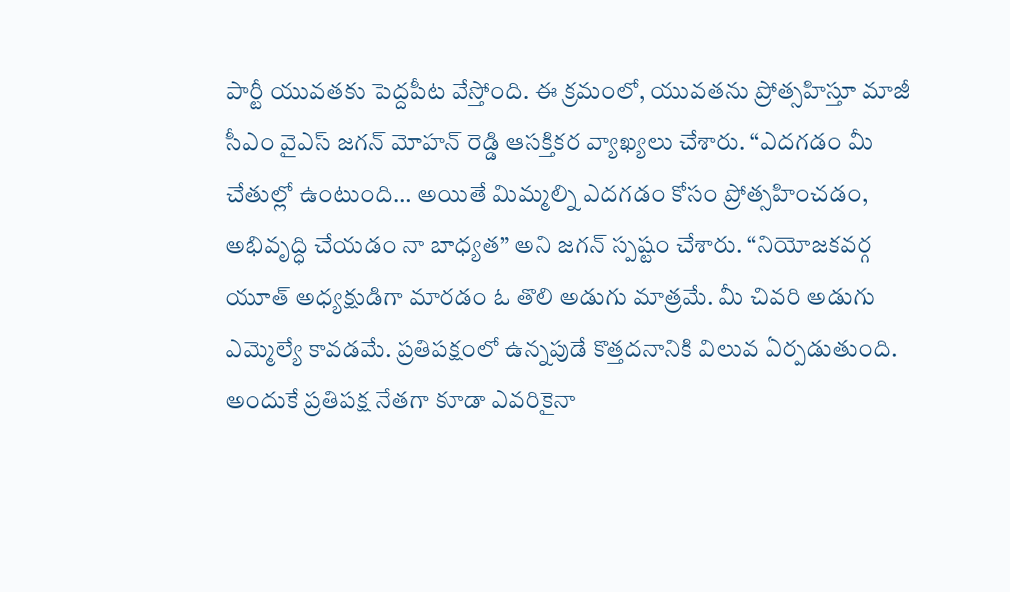పార్టీ యువతకు పెద్దపీట వేస్తోంది. ఈ క్రమంలో, యువతను ప్రోత్సహిస్తూ మాజీ సీఎం వైఎస్ జగన్ మోహన్ రెడ్డి ఆసక్తికర వ్యాఖ్యలు చేశారు. “ఎదగడం మీ చేతుల్లో ఉంటుంది… అయితే మిమ్మల్ని ఎదగడం కోసం ప్రోత్సహించడం, అభివృద్ధి చేయడం నా బాధ్యత” అని జగన్ స్పష్టం చేశారు. “నియోజకవర్గ యూత్ అధ్యక్షుడిగా మారడం ఓ తొలి అడుగు మాత్రమే. మీ చివరి అడుగు ఎమ్మెల్యే కావడమే. ప్రతిపక్షంలో ఉన్నపుడే కొత్తదనానికి విలువ ఏర్పడుతుంది. అందుకే ప్రతిపక్ష నేతగా కూడా ఎవరికైనా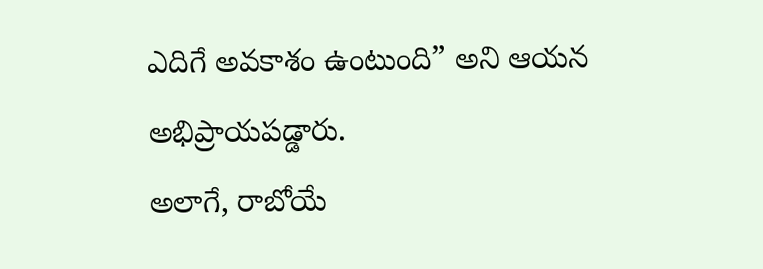ఎదిగే అవకాశం ఉంటుంది” అని ఆయన అభిప్రాయపడ్డారు.
అలాగే, రాబోయే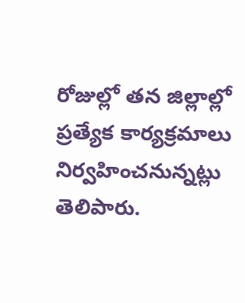రోజుల్లో తన జిల్లాల్లో ప్రత్యేక కార్యక్రమాలు నిర్వహించనున్నట్లు తెలిపారు.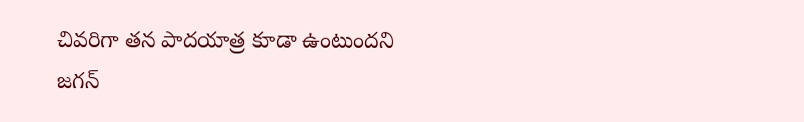చివరిగా తన పాదయాత్ర కూడా ఉంటుందని జగన్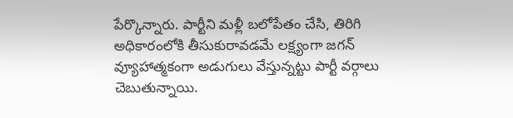పేర్కొన్నారు. పార్టీని మళ్లీ బలోపేతం చేసి, తిరిగి అధికారంలోకి తీసుకురావడమే లక్ష్యంగా జగన్ వ్యూహాత్మకంగా అడుగులు వేస్తున్నట్టు పార్టీ వర్గాలు చెబుతున్నాయి.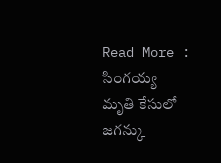Read More : సింగయ్య మృతి కేసులో జగన్కు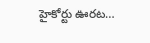హైకోర్టు ఊరట…